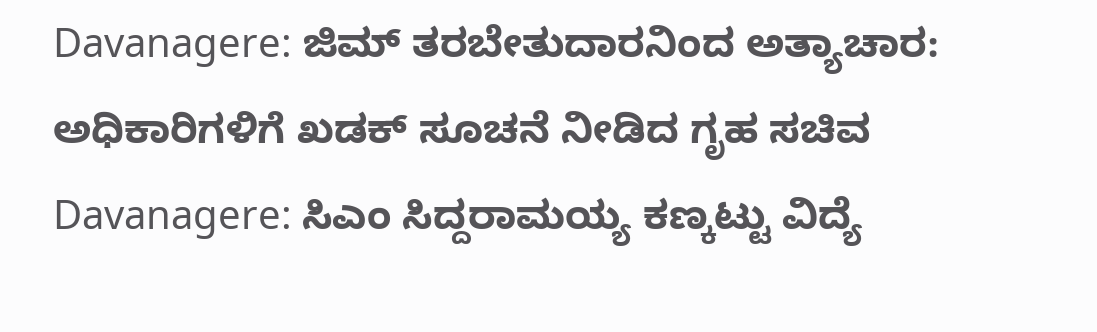Davanagere: ಜಿಮ್ ತರಬೇತುದಾರನಿಂದ ಅತ್ಯಾಚಾರ: ಅಧಿಕಾರಿಗಳಿಗೆ ಖಡಕ್ ಸೂಚನೆ ನೀಡಿದ ಗೃಹ ಸಚಿವ
Davanagere: ಸಿಎಂ ಸಿದ್ದರಾಮಯ್ಯ ಕಣ್ಕಟ್ಟು ವಿದ್ಯೆ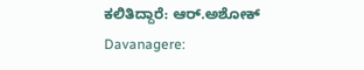ಕಲಿತಿದ್ದಾರೆ: ಆರ್.ಅಶೋಕ್
Davanagere: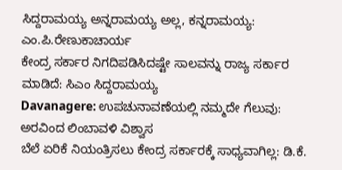ಸಿದ್ದರಾಮಯ್ಯ ಅನ್ನರಾಮಯ್ಯ ಅಲ್ಲ, ಕನ್ನರಾಮಯ್ಯ: ಎಂ.ಪಿ.ರೇಣುಕಾಚಾರ್ಯ
ಕೇಂದ್ರ ಸರ್ಕಾರ ನಿಗದಿಪಡಿಸಿದಷ್ಟೇ ಸಾಲವನ್ನು ರಾಜ್ಯ ಸರ್ಕಾರ ಮಾಡಿದೆ: ಸಿಎಂ ಸಿದ್ದರಾಮಯ್ಯ
Davanagere: ಉಪಚುನಾವಣೆಯಲ್ಲಿ ನಮ್ಮದೇ ಗೆಲುವು: ಅರವಿಂದ ಲಿಂಬಾವಳಿ ವಿಶ್ವಾಸ
ಬೆಲೆ ಏರಿಕೆ ನಿಯಂತ್ರಿಸಲು ಕೇಂದ್ರ ಸರ್ಕಾರಕ್ಕೆ ಸಾಧ್ಯವಾಗಿಲ್ಲ: ಡಿ.ಕೆ.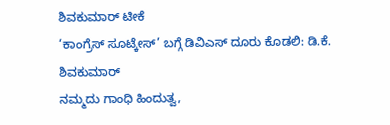ಶಿವಕುಮಾರ್ ಟೀಕೆ
‘ಕಾಂಗ್ರೆಸ್ ಸೂಟ್ಕೇಸ್’ ಬಗ್ಗೆ ಡಿವಿಎಸ್ ದೂರು ಕೊಡಲಿ: ಡಿ.ಕೆ. ಶಿವಕುಮಾರ್
ನಮ್ಮದು ಗಾಂಧಿ ಹಿಂದುತ್ವ,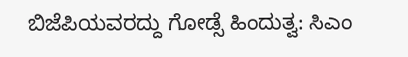ಬಿಜೆಪಿಯವರದ್ದು ಗೋಡ್ಸೆ ಹಿಂದುತ್ವ: ಸಿಎಂ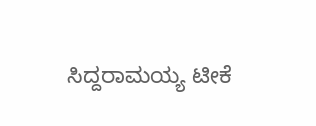ಸಿದ್ದರಾಮಯ್ಯ ಟೀಕೆ